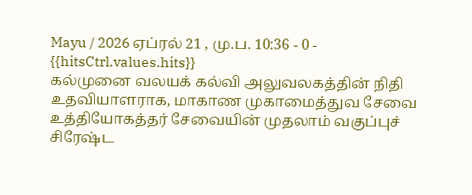Mayu / 2026 ஏப்ரல் 21 , மு.ப. 10:36 - 0 - {{hitsCtrl.values.hits}}
கல்முனை வலயக் கல்வி அலுவலகத்தின் நிதி உதவியாளராக, மாகாண முகாமைத்துவ சேவை உத்தியோகத்தர் சேவையின் முதலாம் வகுப்புச் சிரேஷ்ட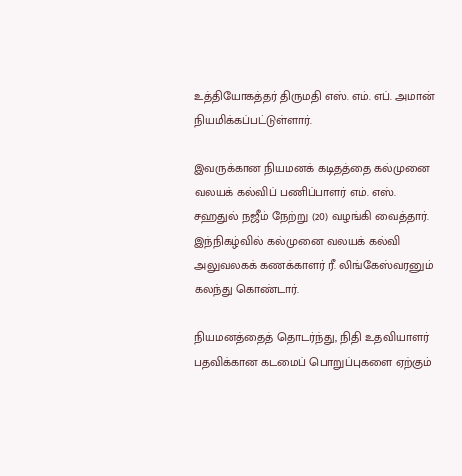உத்தியோகத்தர் திருமதி எஸ். எம். எப். அமான் நியமிக்கப்பட்டுள்ளார்.

இவருக்கான நியமனக் கடிதத்தை கல்முனை வலயக் கல்விப் பணிப்பாளர் எம். எஸ். சஹதுல் நஜீம் நேற்று (20) வழங்கி வைத்தார். இந்நிகழ்வில் கல்முனை வலயக் கல்வி அலுவலகக் கணக்காளர் ரீ. லிங்கேஸ்வரனும் கலந்து கொண்டார்.

நியமனத்தைத் தொடர்ந்து, நிதி உதவியாளர் பதவிக்கான கடமைப் பொறுப்புகளை ஏற்கும்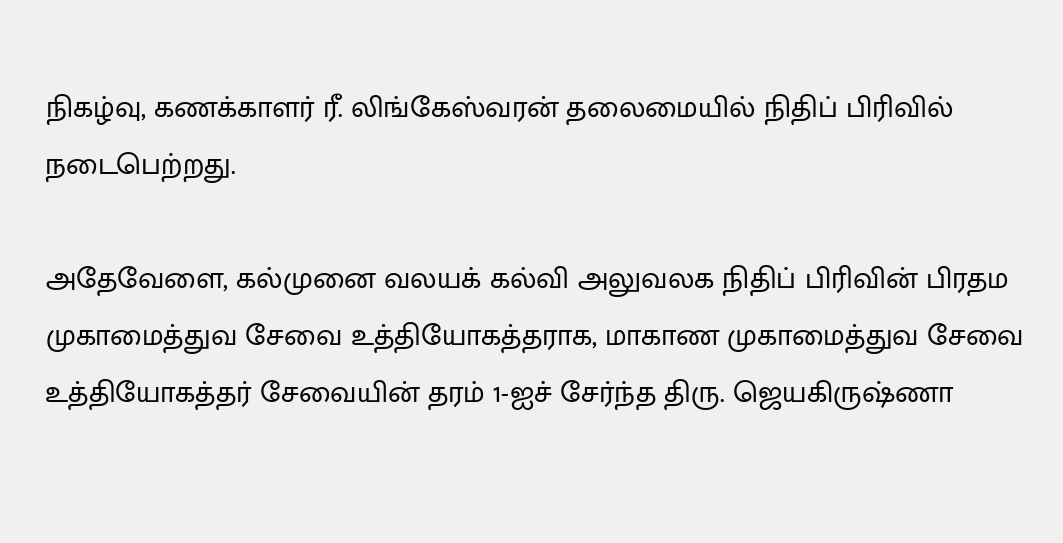நிகழ்வு, கணக்காளர் ரீ. லிங்கேஸ்வரன் தலைமையில் நிதிப் பிரிவில் நடைபெற்றது.

அதேவேளை, கல்முனை வலயக் கல்வி அலுவலக நிதிப் பிரிவின் பிரதம முகாமைத்துவ சேவை உத்தியோகத்தராக, மாகாண முகாமைத்துவ சேவை உத்தியோகத்தர் சேவையின் தரம் 1-ஐச் சேர்ந்த திரு. ஜெயகிருஷ்ணா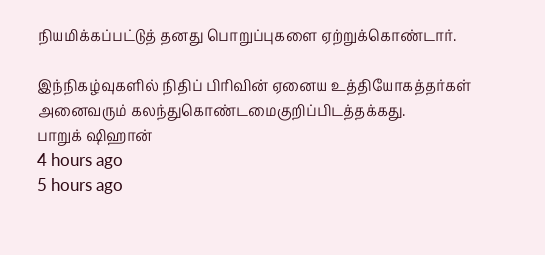நியமிக்கப்பட்டுத் தனது பொறுப்புகளை ஏற்றுக்கொண்டார்.

இந்நிகழ்வுகளில் நிதிப் பிரிவின் ஏனைய உத்தியோகத்தர்கள் அனைவரும் கலந்துகொண்டமைகுறிப்பிடத்தக்கது.
பாறுக் ஷிஹான்
4 hours ago
5 hours ago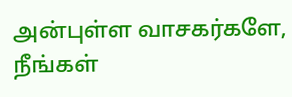அன்புள்ள வாசகர்களே,
நீங்கள்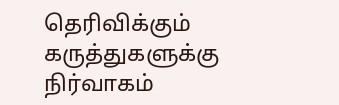தெரிவிக்கும் கருத்துகளுக்கு நிர்வாகம்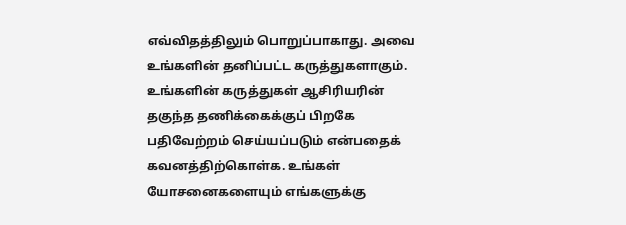எவ்விதத்திலும் பொறுப்பாகாது. அவை உங்களின் தனிப்பட்ட கருத்துகளாகும். உங்களின் கருத்துகள் ஆசிரியரின் தகுந்த தணிக்கைக்குப் பிறகே பதிவேற்றம் செய்யப்படும் என்பதைக் கவனத்திற்கொள்க. உங்கள் யோசனைகளையும் எங்களுக்கு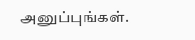அனுப்புங்கள்.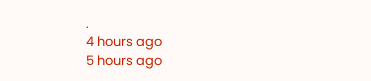.
4 hours ago
5 hours ago